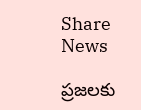Share News

ప్రజలకు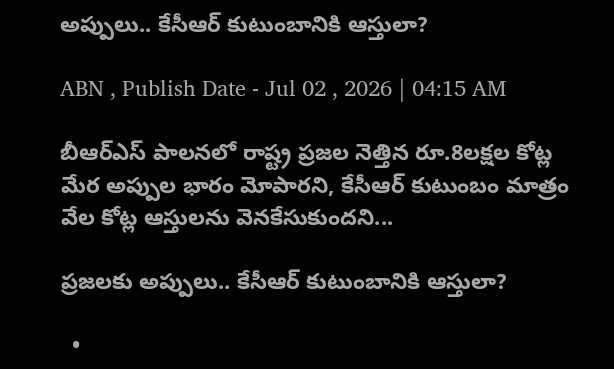అప్పులు.. కేసీఆర్‌ కుటుంబానికి ఆస్తులా?

ABN , Publish Date - Jul 02 , 2026 | 04:15 AM

బీఆర్‌ఎస్‌ పాలనలో రాష్ట్ర ప్రజల నెత్తిన రూ.8లక్షల కోట్ల మేర అప్పుల భారం మోపారని, కేసీఆర్‌ కుటుంబం మాత్రం వేల కోట్ల ఆస్తులను వెనకేసుకుందని...

ప్రజలకు అప్పులు.. కేసీఆర్‌ కుటుంబానికి ఆస్తులా?

  •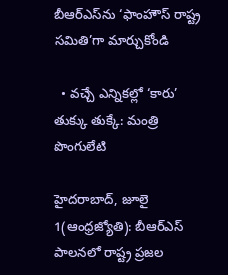బీఆర్‌ఎస్‌ను ‘ఫాంహౌస్‌ రాష్ట్ర సమితి’గా మార్చుకోండి

  • వచ్చే ఎన్నికల్లో ‘కారు’ తుక్కు తుక్కే: మంత్రి పొంగులేటి

హైదరాబాద్‌, జూలై 1(ఆంధ్రజ్యోతి): బీఆర్‌ఎస్‌ పాలనలో రాష్ట్ర ప్రజల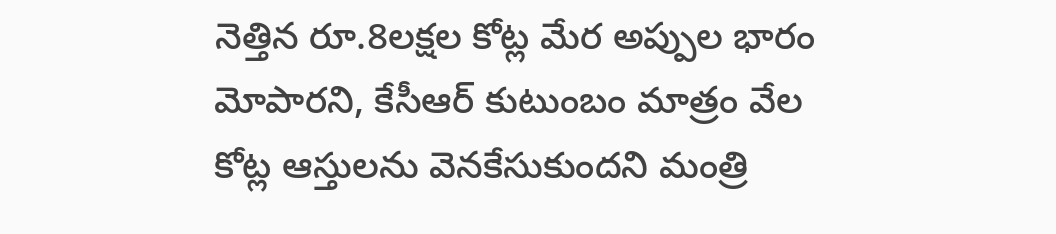నెత్తిన రూ.8లక్షల కోట్ల మేర అప్పుల భారం మోపారని, కేసీఆర్‌ కుటుంబం మాత్రం వేల కోట్ల ఆస్తులను వెనకేసుకుందని మంత్రి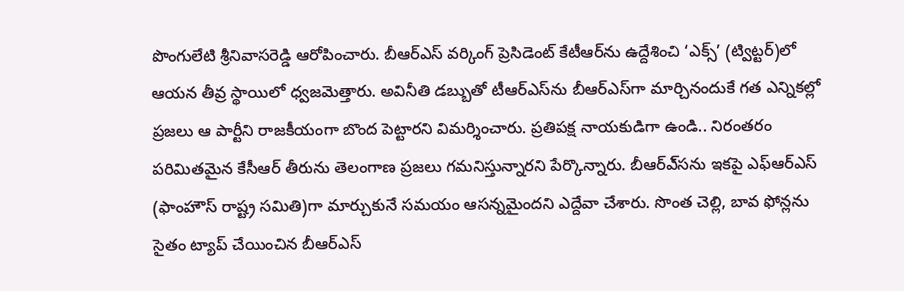పొంగులేటి శ్రీనివాసరెడ్డి ఆరోపించారు. బీఆర్‌ఎస్‌ వర్కింగ్‌ ప్రెసిడెంట్‌ కేటీఆర్‌ను ఉద్దేశించి ‘ఎక్స్‌’ (ట్విట్టర్‌)లో ఆయన తీవ్ర స్థాయిలో ధ్వజమెత్తారు. అవినీతి డబ్బుతో టీఆర్‌ఎస్‌ను బీఆర్‌ఎస్‌గా మార్చినందుకే గత ఎన్నికల్లో ప్రజలు ఆ పార్టీని రాజకీయంగా బొంద పెట్టారని విమర్శించారు. ప్రతిపక్ష నాయకుడిగా ఉండి.. నిరంతరం పరిమితమైన కేసీఆర్‌ తీరును తెలంగాణ ప్రజలు గమనిస్తున్నారని పేర్కొన్నారు. బీఆర్‌ఎ్‌సను ఇకపై ఎఫ్‌ఆర్‌ఎస్‌ (ఫాంహౌస్‌ రాష్ట్ర సమితి)గా మార్చుకునే సమయం ఆసన్నమైందని ఎద్దేవా చేశారు. సొంత చెల్లి, బావ ఫోన్లను సైతం ట్యాప్‌ చేయించిన బీఆర్‌ఎస్‌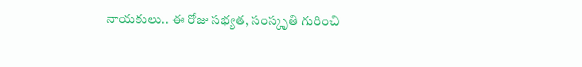నాయకులు.. ఈ రోజు సభ్యత, సంస్కృతి గురించి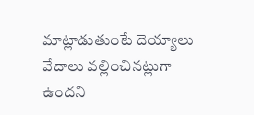మాట్లాడుతుంటే దెయ్యాలు వేదాలు వల్లించినట్లుగా ఉందని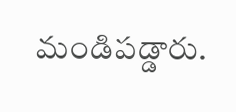మండిపడ్డారు.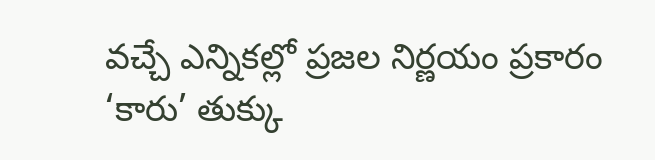వచ్చే ఎన్నికల్లో ప్రజల నిర్ణయం ప్రకారం ‘కారు’ తుక్కు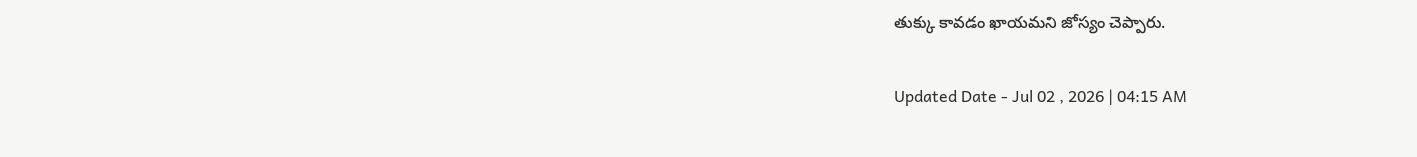తుక్కు కావడం ఖాయమని జోస్యం చెప్పారు.

Updated Date - Jul 02 , 2026 | 04:15 AM